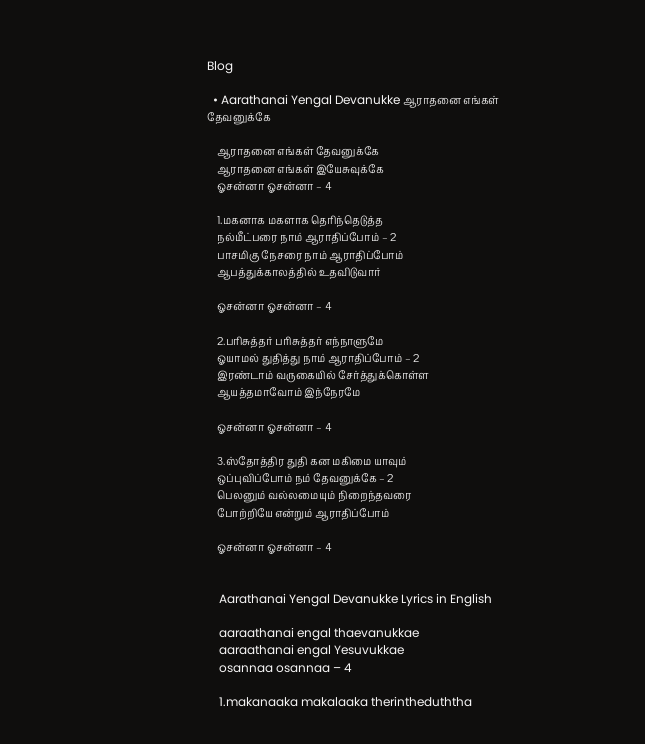Blog

  • Aarathanai Yengal Devanukke ஆராதனை எங்கள் தேவனுக்கே

    ஆராதனை எங்கள் தேவனுக்கே
    ஆராதனை எங்கள் இயேசுவுக்கே
    ஓசன்னா ஓசன்னா – 4

    1.மகனாக மகளாக தெரிந்தெடுத்த
    நல்மீட்பரை நாம் ஆராதிப்போம் – 2
    பாசமிகு நேசரை நாம் ஆராதிப்போம்
    ஆபத்துக்காலத்தில் உதவிடுவார்

    ஓசன்னா ஓசன்னா – 4

    2.பரிசுத்தர் பரிசுத்தர் எந்நாளுமே
    ஓயாமல் துதித்து நாம் ஆராதிப்போம் – 2
    இரண்டாம் வருகையில் சேர்த்துக்கொள்ள
    ஆயத்தமாவோம் இந்நேரமே

    ஓசன்னா ஓசன்னா – 4

    3.ஸ்தோத்திர துதி கன மகிமை யாவும்
    ஒப்புவிப்போம் நம் தேவனுக்கே – 2
    பெலனும் வல்லமையும் நிறைந்தவரை
    போற்றியே என்றும் ஆராதிப்போம்

    ஓசன்னா ஓசன்னா – 4


    Aarathanai Yengal Devanukke Lyrics in English

    aaraathanai engal thaevanukkae
    aaraathanai engal Yesuvukkae
    osannaa osannaa – 4

    1.makanaaka makalaaka therintheduththa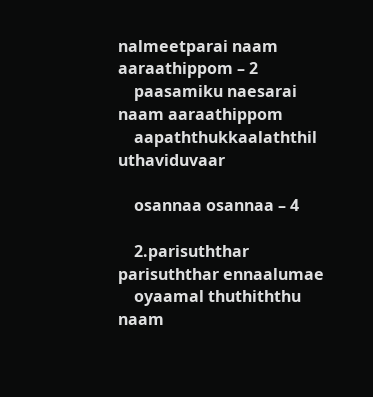nalmeetparai naam aaraathippom – 2
    paasamiku naesarai naam aaraathippom
    aapaththukkaalaththil uthaviduvaar

    osannaa osannaa – 4

    2.parisuththar parisuththar ennaalumae
    oyaamal thuthiththu naam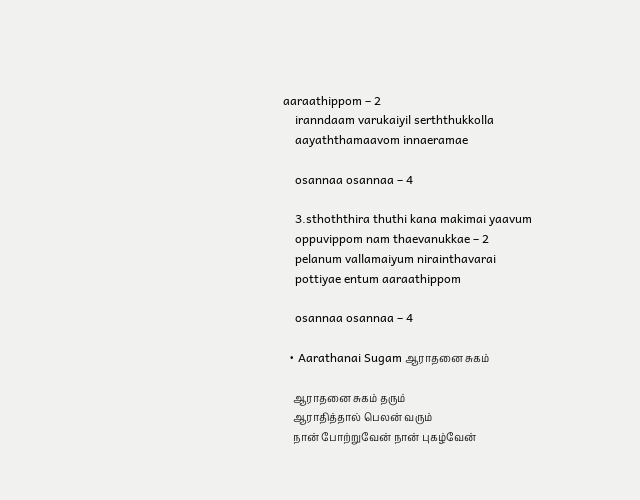aaraathippom – 2
    iranndaam varukaiyil serththukkolla
    aayaththamaavom innaeramae

    osannaa osannaa – 4

    3.sthoththira thuthi kana makimai yaavum
    oppuvippom nam thaevanukkae – 2
    pelanum vallamaiyum nirainthavarai
    pottiyae entum aaraathippom

    osannaa osannaa – 4

  • Aarathanai Sugam ஆராதனை சுகம்

    ஆராதனை சுகம் தரும்
    ஆராதித்தால் பெலன் வரும்
    நான் போற்றுவேன் நான் புகழ்வேன்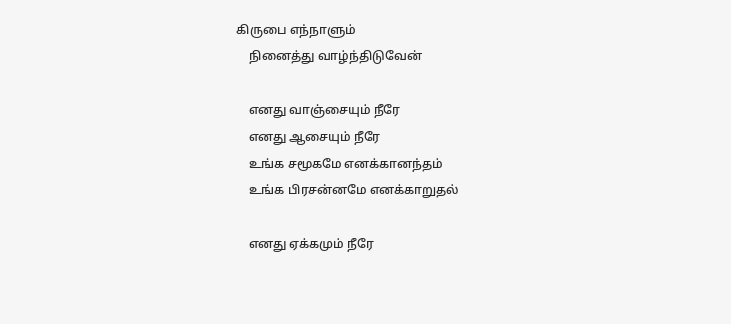கிருபை எந்நாளும்
    நினைத்து வாழ்ந்திடுவேன்

    எனது வாஞ்சையும் நீரே
    எனது ஆசையும் நீரே
    உங்க சமூகமே எனக்கானந்தம்
    உங்க பிரசன்னமே எனக்காறுதல்

    எனது ஏக்கமும் நீரே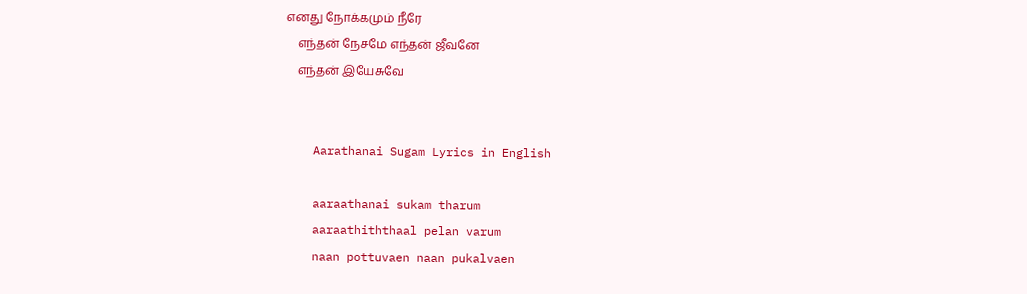எனது நோக்கமும் நீரே
    எந்தன் நேசமே எந்தன் ஜீவனே
    எந்தன் இயேசுவே


    Aarathanai Sugam Lyrics in English

    aaraathanai sukam tharum
    aaraathiththaal pelan varum
    naan pottuvaen naan pukalvaen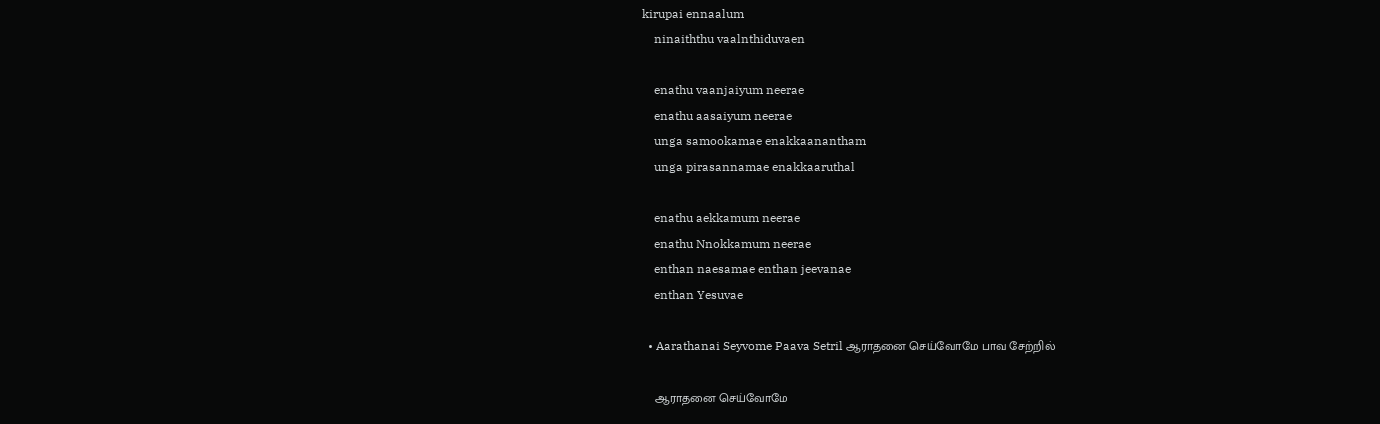kirupai ennaalum
    ninaiththu vaalnthiduvaen

    enathu vaanjaiyum neerae
    enathu aasaiyum neerae
    unga samookamae enakkaanantham
    unga pirasannamae enakkaaruthal

    enathu aekkamum neerae
    enathu Nnokkamum neerae
    enthan naesamae enthan jeevanae
    enthan Yesuvae

  • Aarathanai Seyvome Paava Setril ஆராதனை செய்வோமே பாவ சேற்றில்

    ஆராதனை செய்வோமே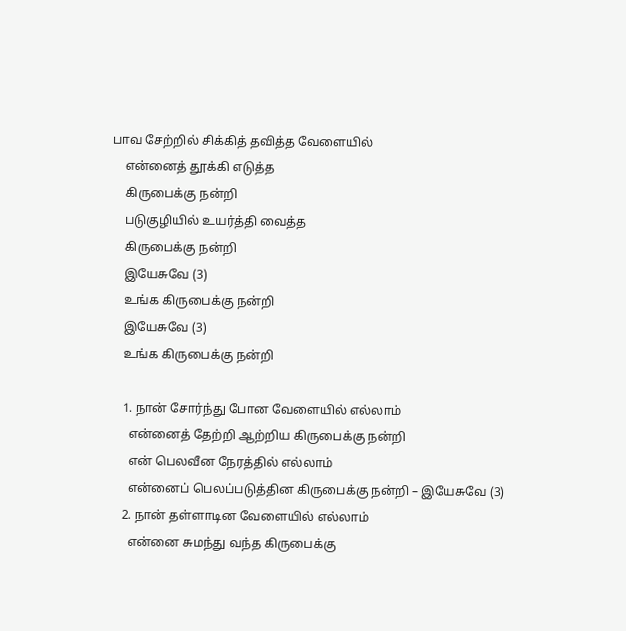பாவ சேற்றில் சிக்கித் தவித்த வேளையில்
    என்னைத் தூக்கி எடுத்த
    கிருபைக்கு நன்றி
    படுகுழியில் உயர்த்தி வைத்த
    கிருபைக்கு நன்றி
    இயேசுவே (3)
    உங்க கிருபைக்கு நன்றி
    இயேசுவே (3)
    உங்க கிருபைக்கு நன்றி

    1. நான் சோர்ந்து போன வேளையில் எல்லாம்
      என்னைத் தேற்றி ஆற்றிய கிருபைக்கு நன்றி
      என் பெலவீன நேரத்தில் எல்லாம்
      என்னைப் பெலப்படுத்தின கிருபைக்கு நன்றி – இயேசுவே (3)
    2. நான் தள்ளாடின வேளையில் எல்லாம்
      என்னை சுமந்து வந்த கிருபைக்கு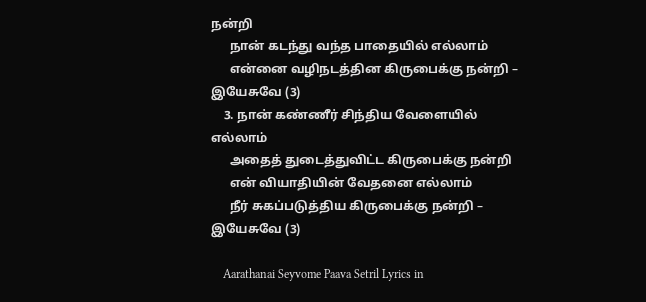நன்றி
      நான் கடந்து வந்த பாதையில் எல்லாம்
      என்னை வழிநடத்தின கிருபைக்கு நன்றி – இயேசுவே (3)
    3. நான் கண்ணீர் சிந்திய வேளையில் எல்லாம்
      அதைத் துடைத்துவிட்ட கிருபைக்கு நன்றி
      என் வியாதியின் வேதனை எல்லாம்
      நீர் சுகப்படுத்திய கிருபைக்கு நன்றி – இயேசுவே (3)

    Aarathanai Seyvome Paava Setril Lyrics in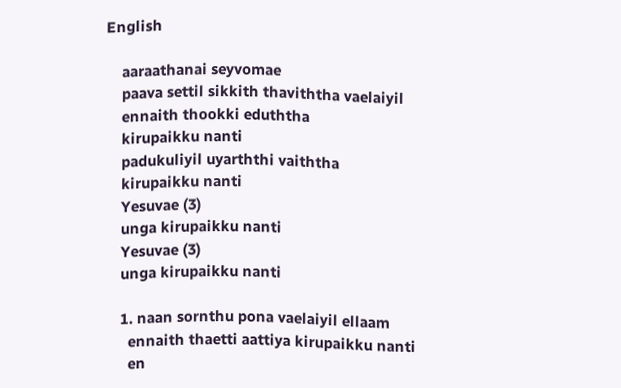English

    aaraathanai seyvomae
    paava settil sikkith thaviththa vaelaiyil
    ennaith thookki eduththa
    kirupaikku nanti
    padukuliyil uyarththi vaiththa
    kirupaikku nanti
    Yesuvae (3)
    unga kirupaikku nanti
    Yesuvae (3)
    unga kirupaikku nanti

    1. naan sornthu pona vaelaiyil ellaam
      ennaith thaetti aattiya kirupaikku nanti
      en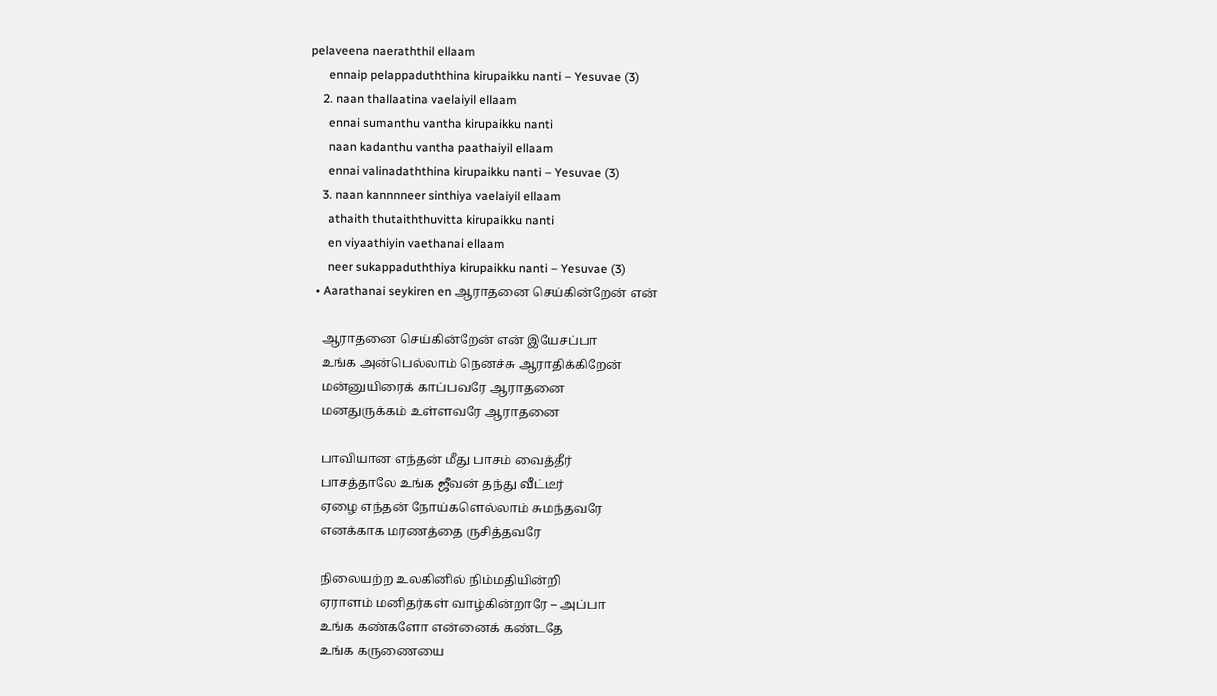pelaveena naeraththil ellaam
      ennaip pelappaduththina kirupaikku nanti – Yesuvae (3)
    2. naan thallaatina vaelaiyil ellaam
      ennai sumanthu vantha kirupaikku nanti
      naan kadanthu vantha paathaiyil ellaam
      ennai valinadaththina kirupaikku nanti – Yesuvae (3)
    3. naan kannnneer sinthiya vaelaiyil ellaam
      athaith thutaiththuvitta kirupaikku nanti
      en viyaathiyin vaethanai ellaam
      neer sukappaduththiya kirupaikku nanti – Yesuvae (3)
  • Aarathanai seykiren en ஆராதனை செய்கின்றேன் என்

    ஆராதனை செய்கின்றேன் என் இயேசப்பா
    உங்க அன்பெல்லாம் நெனச்சு ஆராதிக்கிறேன்
    மன்னுயிரைக் காப்பவரே ஆராதனை
    மனதுருக்கம் உள்ளவரே ஆராதனை

    பாவியான எந்தன் மீது பாசம் வைத்தீர்
    பாசத்தாலே உங்க ஜீவன் தந்து வீட்டீர்
    ஏழை எந்தன் நோய்களெல்லாம் சுமந்தவரே
    எனக்காக மரணத்தை ருசித்தவரே

    நிலையற்ற உலகினில் நிம்மதியின்றி
    ஏராளம் மனிதர்கள் வாழ்கின்றாரே – அப்பா
    உங்க கண்களோ என்னைக் கண்டதே
    உங்க கருணையை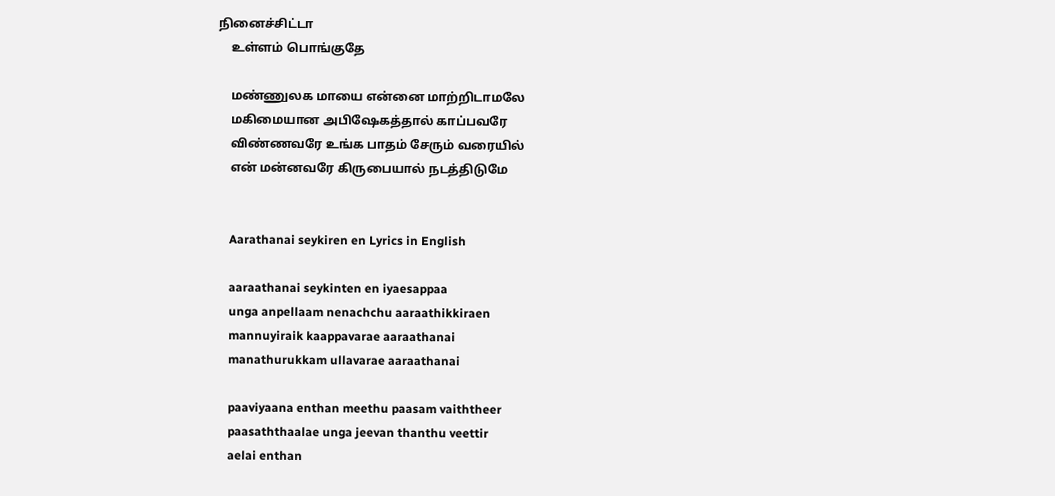நினைச்சிட்டா
    உள்ளம் பொங்குதே

    மண்ணுலக மாயை என்னை மாற்றிடாமலே
    மகிமையான அபிஷேகத்தால் காப்பவரே
    விண்ணவரே உங்க பாதம் சேரும் வரையில்
    என் மன்னவரே கிருபையால் நடத்திடுமே


    Aarathanai seykiren en Lyrics in English

    aaraathanai seykinten en iyaesappaa
    unga anpellaam nenachchu aaraathikkiraen
    mannuyiraik kaappavarae aaraathanai
    manathurukkam ullavarae aaraathanai

    paaviyaana enthan meethu paasam vaiththeer
    paasaththaalae unga jeevan thanthu veettir
    aelai enthan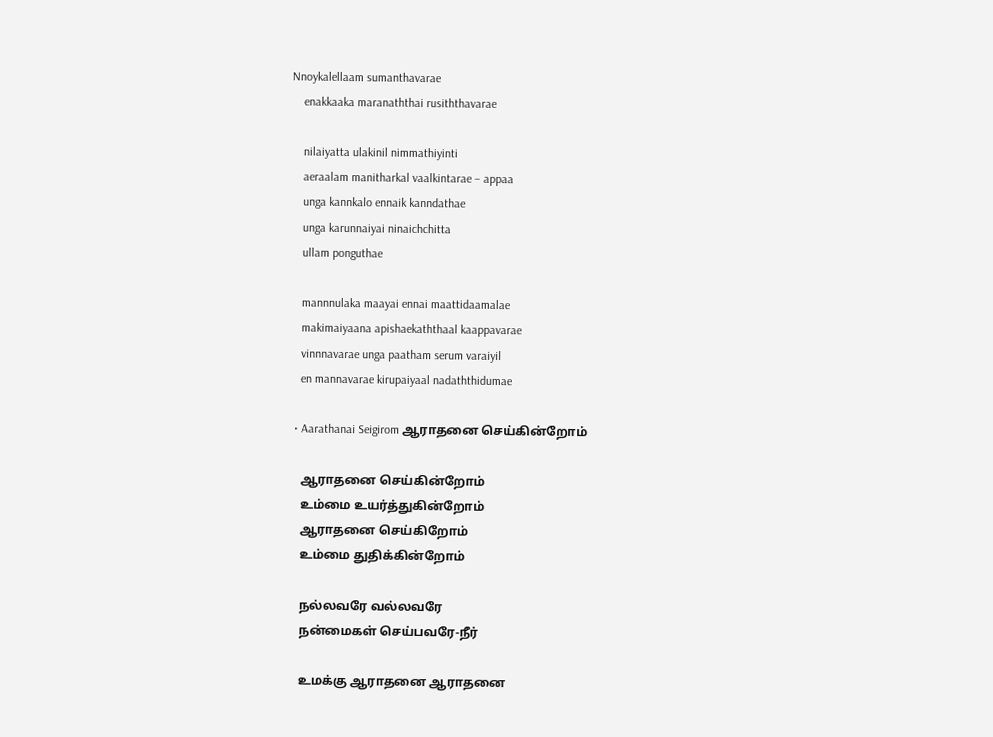Nnoykalellaam sumanthavarae
    enakkaaka maranaththai rusiththavarae

    nilaiyatta ulakinil nimmathiyinti
    aeraalam manitharkal vaalkintarae – appaa
    unga kannkalo ennaik kanndathae
    unga karunnaiyai ninaichchitta
    ullam ponguthae

    mannnulaka maayai ennai maattidaamalae
    makimaiyaana apishaekaththaal kaappavarae
    vinnnavarae unga paatham serum varaiyil
    en mannavarae kirupaiyaal nadaththidumae

  • Aarathanai Seigirom ஆராதனை செய்கின்றோம்

    ஆராதனை செய்கின்றோம்
    உம்மை உயர்த்துகின்றோம்
    ஆராதனை செய்கிறோம்
    உம்மை துதிக்கின்றோம்

    நல்லவரே வல்லவரே
    நன்மைகள் செய்பவரே-நீர்

    உமக்கு ஆராதனை ஆராதனை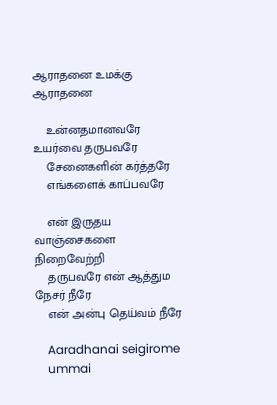ஆராதனை உமக்கு ஆராதனை

    உன்னதமானவரே உயர்வை தருபவரே
    சேனைகளின் கர்த்தரே
    எங்களைக் காப்பவரே

    என் இருதய வாஞ்சைகளை நிறைவேற்றி
    தருபவரே என் ஆத்தும நேசர் நீரே
    என் அன்பு தெய்வம் நீரே

    Aaradhanai seigirome
    ummai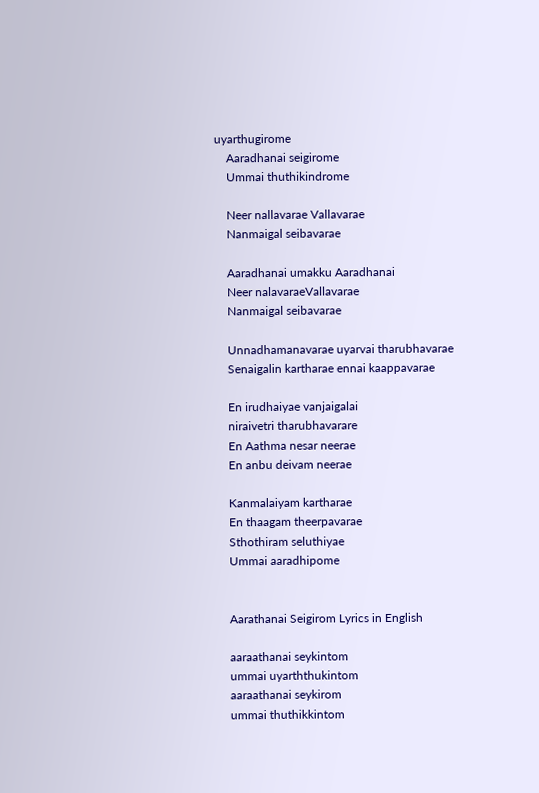uyarthugirome
    Aaradhanai seigirome
    Ummai thuthikindrome

    Neer nallavarae Vallavarae
    Nanmaigal seibavarae

    Aaradhanai umakku Aaradhanai
    Neer nalavaraeVallavarae
    Nanmaigal seibavarae

    Unnadhamanavarae uyarvai tharubhavarae
    Senaigalin kartharae ennai kaappavarae

    En irudhaiyae vanjaigalai
    niraivetri tharubhavarare
    En Aathma nesar neerae
    En anbu deivam neerae

    Kanmalaiyam kartharae
    En thaagam theerpavarae
    Sthothiram seluthiyae
    Ummai aaradhipome


    Aarathanai Seigirom Lyrics in English

    aaraathanai seykintom
    ummai uyarththukintom
    aaraathanai seykirom
    ummai thuthikkintom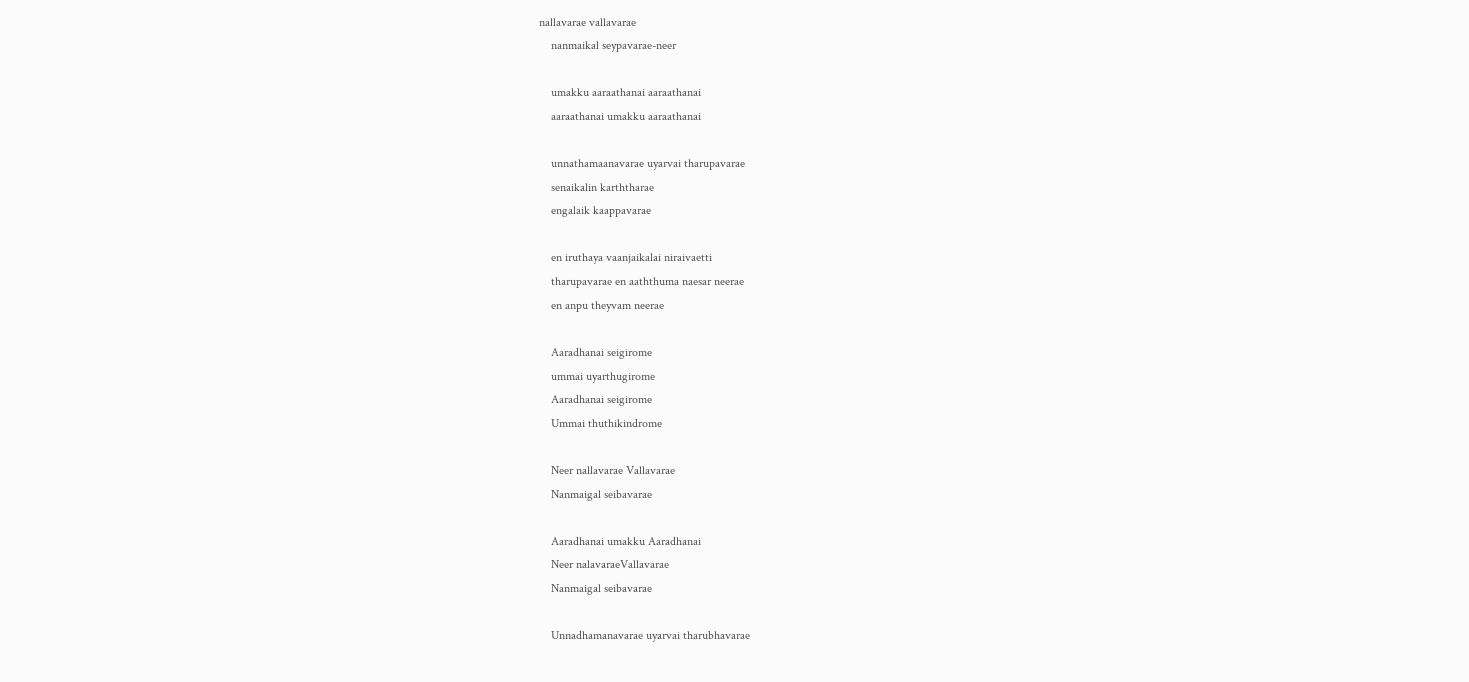nallavarae vallavarae
    nanmaikal seypavarae-neer

    umakku aaraathanai aaraathanai
    aaraathanai umakku aaraathanai

    unnathamaanavarae uyarvai tharupavarae
    senaikalin karththarae
    engalaik kaappavarae

    en iruthaya vaanjaikalai niraivaetti
    tharupavarae en aaththuma naesar neerae
    en anpu theyvam neerae

    Aaradhanai seigirome
    ummai uyarthugirome
    Aaradhanai seigirome
    Ummai thuthikindrome

    Neer nallavarae Vallavarae
    Nanmaigal seibavarae

    Aaradhanai umakku Aaradhanai
    Neer nalavaraeVallavarae
    Nanmaigal seibavarae

    Unnadhamanavarae uyarvai tharubhavarae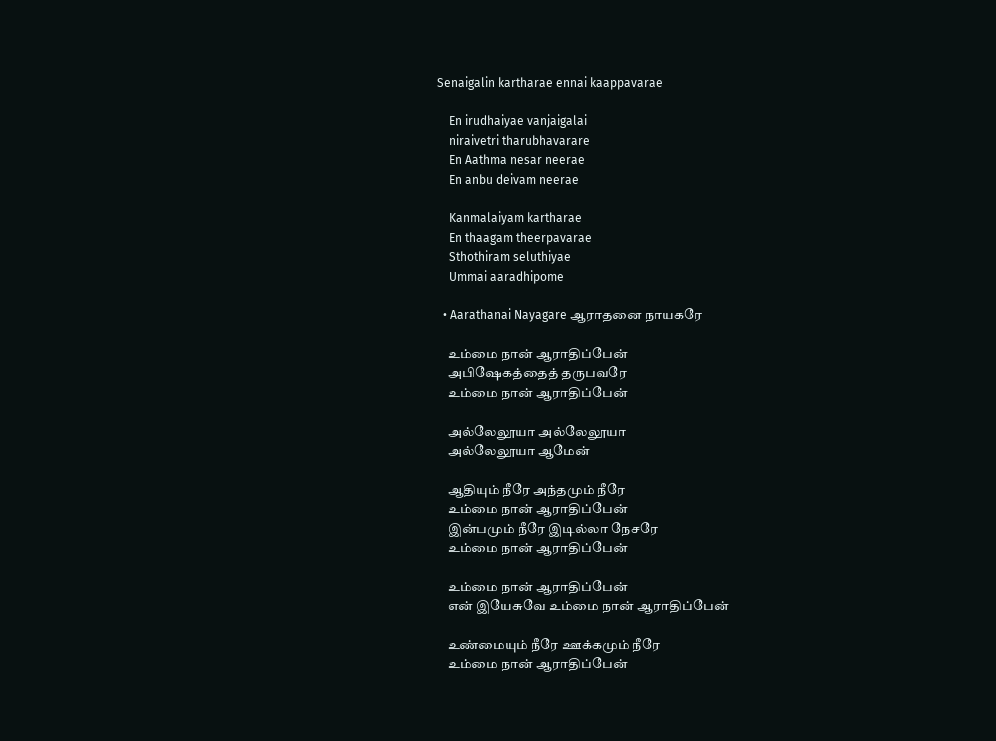Senaigalin kartharae ennai kaappavarae

    En irudhaiyae vanjaigalai
    niraivetri tharubhavarare
    En Aathma nesar neerae
    En anbu deivam neerae

    Kanmalaiyam kartharae
    En thaagam theerpavarae
    Sthothiram seluthiyae
    Ummai aaradhipome

  • Aarathanai Nayagare ஆராதனை நாயகரே

    உம்மை நான் ஆராதிப்பேன்
    அபிஷேகத்தைத் தருபவரே
    உம்மை நான் ஆராதிப்பேன்

    அல்லேலூயா அல்லேலூயா
    அல்லேலூயா ஆமேன்

    ஆதியும் நீரே அந்தமும் நீரே
    உம்மை நான் ஆராதிப்பேன்
    இன்பமும் நீரே இடில்லா நேசரே
    உம்மை நான் ஆராதிப்பேன்

    உம்மை நான் ஆராதிப்பேன்
    என் இயேசுவே உம்மை நான் ஆராதிப்பேன்

    உண்மையும் நீரே ஊக்கமும் நீரே
    உம்மை நான் ஆராதிப்பேன்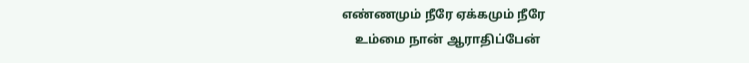எண்ணமும் நீரே ஏக்கமும் நீரே
    உம்மை நான் ஆராதிப்பேன்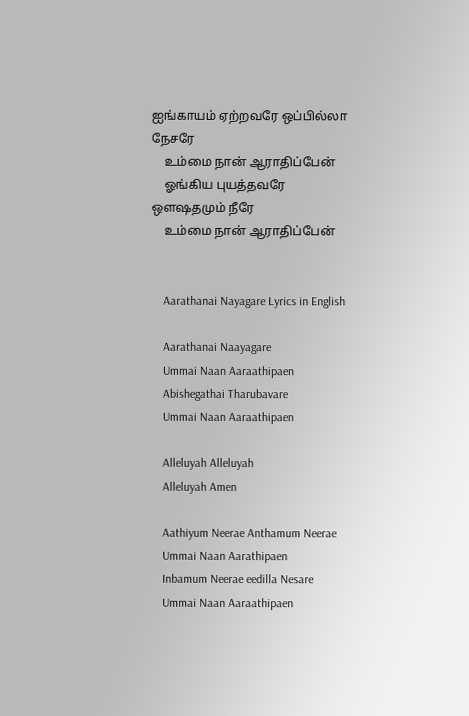ஐங்காயம் ஏற்றவரே ஒப்பில்லா நேசரே
    உம்மை நான் ஆராதிப்பேன்
    ஓங்கிய புயத்தவரே ஒளஷதமும் நீரே
    உம்மை நான் ஆராதிப்பேன்


    Aarathanai Nayagare Lyrics in English

    Aarathanai Naayagare
    Ummai Naan Aaraathipaen
    Abishegathai Tharubavare
    Ummai Naan Aaraathipaen

    Alleluyah Alleluyah
    Alleluyah Amen

    Aathiyum Neerae Anthamum Neerae
    Ummai Naan Aarathipaen
    Inbamum Neerae eedilla Nesare
    Ummai Naan Aaraathipaen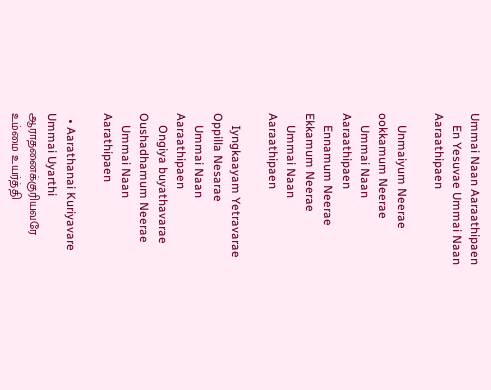Ummai Naan Aaraathipaen
    En Yesuvae Ummai Naan Aaraathipaen

    Unmaiyum Neerae ookkamum Neerae
    Ummai Naan Aaraathipaen
    Ennamum Neerae Ekkamum Neerae
    Ummai Naan Aaraathipaen

    Iyngkaayam Yetravarae Oppilla Nesarae
    Ummai Naan Aaraathipaen
    Ongiya buyathavarae Oushadhamum Neerae
    Ummai Naan Aarathipaen

  • Aarathanai Kuriyavare Ummai Uyarthi ஆராதனைக்குரியவரே உம்மை உயர்த்தி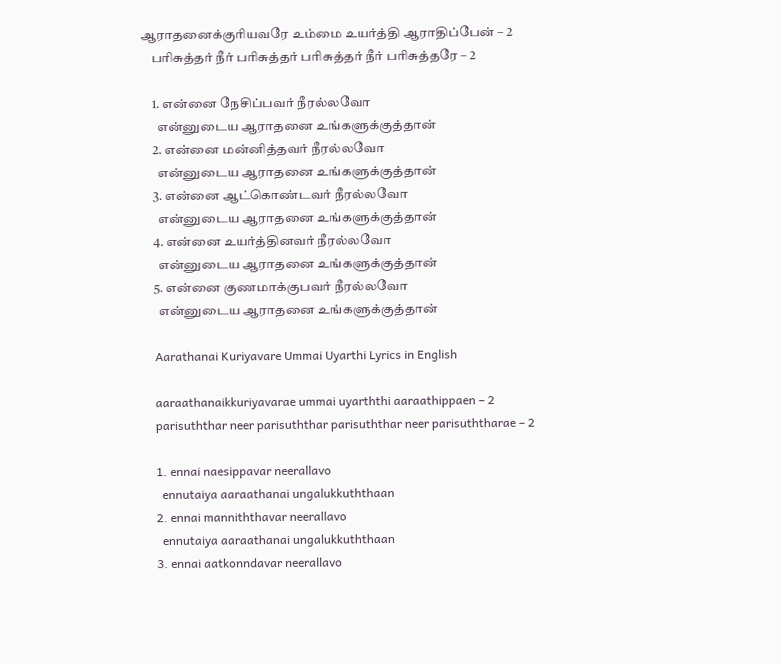ஆராதனைக்குரியவரே உம்மை உயர்த்தி ஆராதிப்பேன் – 2
    பரிசுத்தர் நீர் பரிசுத்தர் பரிசுத்தர் நீர் பரிசுத்தரே – 2

    1. என்னை நேசிப்பவர் நீரல்லவோ
      என்னுடைய ஆராதனை உங்களுக்குத்தான்
    2. என்னை மன்னித்தவர் நீரல்லவோ
      என்னுடைய ஆராதனை உங்களுக்குத்தான்
    3. என்னை ஆட்கொண்டவர் நீரல்லவோ
      என்னுடைய ஆராதனை உங்களுக்குத்தான்
    4. என்னை உயர்த்தினவர் நீரல்லவோ
      என்னுடைய ஆராதனை உங்களுக்குத்தான்
    5. என்னை குணமாக்குபவர் நீரல்லவோ
      என்னுடைய ஆராதனை உங்களுக்குத்தான்

    Aarathanai Kuriyavare Ummai Uyarthi Lyrics in English

    aaraathanaikkuriyavarae ummai uyarththi aaraathippaen – 2
    parisuththar neer parisuththar parisuththar neer parisuththarae – 2

    1. ennai naesippavar neerallavo
      ennutaiya aaraathanai ungalukkuththaan
    2. ennai manniththavar neerallavo
      ennutaiya aaraathanai ungalukkuththaan
    3. ennai aatkonndavar neerallavo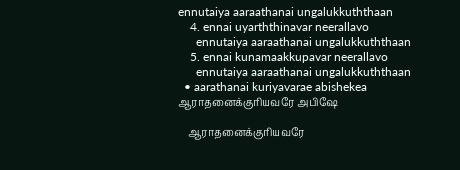ennutaiya aaraathanai ungalukkuththaan
    4. ennai uyarththinavar neerallavo
      ennutaiya aaraathanai ungalukkuththaan
    5. ennai kunamaakkupavar neerallavo
      ennutaiya aaraathanai ungalukkuththaan
  • aarathanai kuriyavarae abishekea ஆராதனைக்குரியவரே அபிஷே

    ஆராதனைக்குரியவரே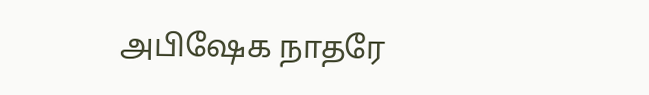அபிஷேக நாதரே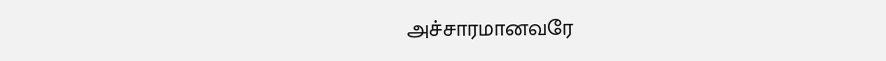அச்சாரமானவரே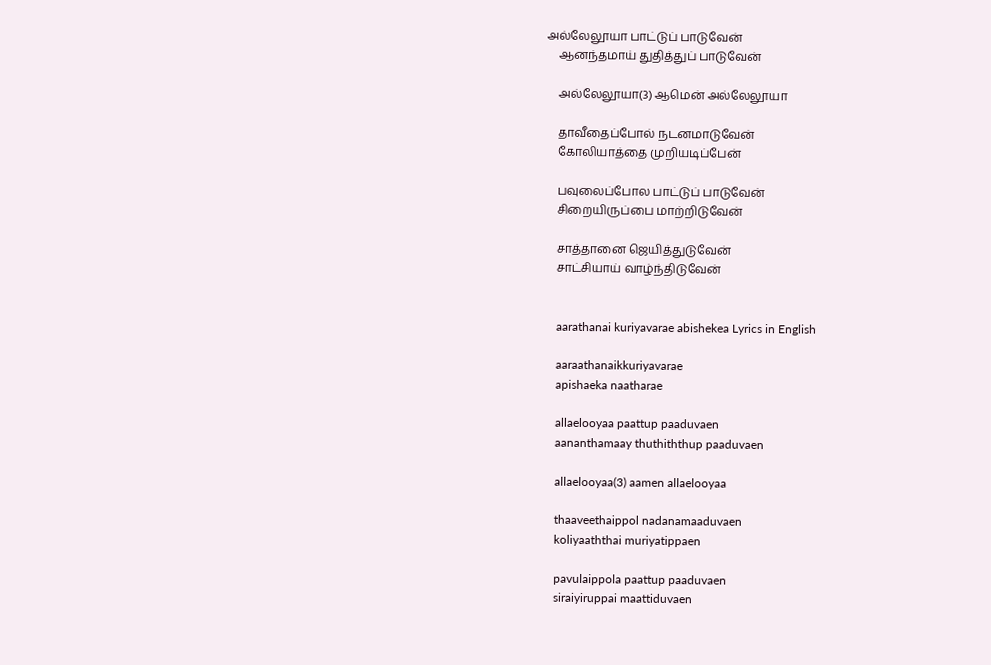அல்லேலூயா பாட்டுப் பாடுவேன்
    ஆனந்தமாய் துதித்துப் பாடுவேன்

    அல்லேலூயா(3) ஆமென் அல்லேலூயா

    தாவீதைப்போல் நடனமாடுவேன்
    கோலியாத்தை முறியடிப்பேன்

    பவுலைப்போல பாட்டுப் பாடுவேன்
    சிறையிருப்பை மாற்றிடுவேன்

    சாத்தானை ஜெயித்துடுவேன்
    சாட்சியாய் வாழ்ந்திடுவேன்


    aarathanai kuriyavarae abishekea Lyrics in English

    aaraathanaikkuriyavarae
    apishaeka naatharae

    allaelooyaa paattup paaduvaen
    aananthamaay thuthiththup paaduvaen

    allaelooyaa(3) aamen allaelooyaa

    thaaveethaippol nadanamaaduvaen
    koliyaaththai muriyatippaen

    pavulaippola paattup paaduvaen
    siraiyiruppai maattiduvaen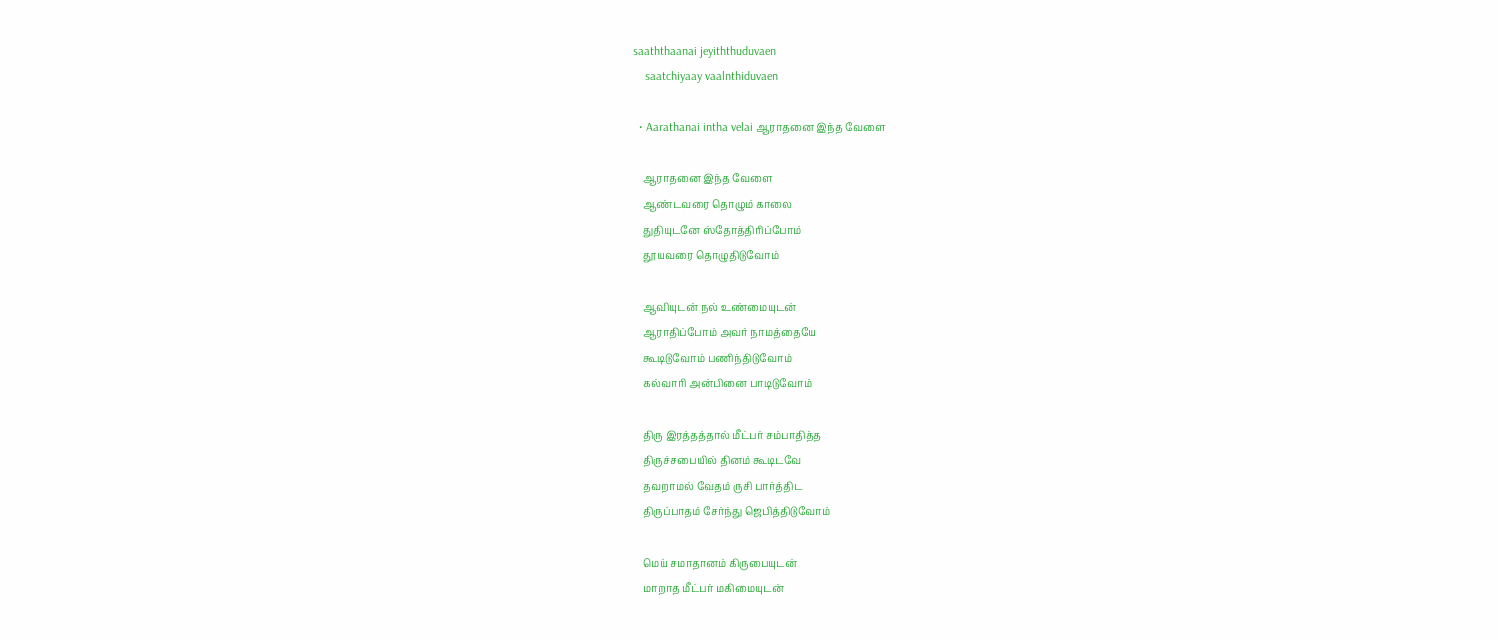saaththaanai jeyiththuduvaen
    saatchiyaay vaalnthiduvaen

  • Aarathanai intha velai ஆராதனை இந்த வேளை

    ஆராதனை இந்த வேளை
    ஆண்டவரை தொழும் காலை
    துதியுடனே ஸ்தோத்திரிப்போம்
    தூயவரை தொழுதிடுவோம்

    ஆவியுடன் நல் உண்மையுடன்
    ஆராதிப்போம் அவர் நாமத்தையே
    கூடிடுவோம் பணிந்திடுவோம்
    கல்வாரி அன்பினை பாடிடுவோம்

    திரு இரத்தத்தால் மீட்பர் சம்பாதித்த
    திருச்சபையில் தினம் கூடிடவே
    தவறாமல் வேதம் ருசி பார்த்திட
    திருப்பாதம் சேர்ந்து ஜெபித்திடுவோம்

    மெய் சமாதானம் கிருபையுடன்
    மாறாத மீட்பர் மகிமையுடன்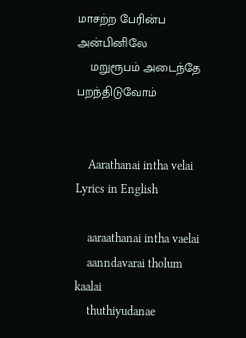மாசற்ற பேரின்ப அன்பினிலே
    மறுரூபம் அடைந்தே பறந்திடுவோம்


    Aarathanai intha velai Lyrics in English

    aaraathanai intha vaelai
    aanndavarai tholum kaalai
    thuthiyudanae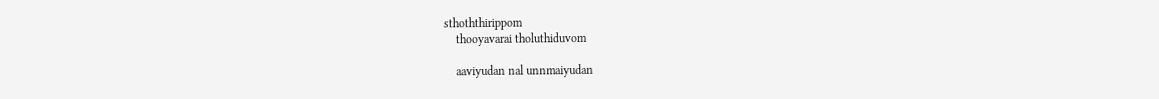sthoththirippom
    thooyavarai tholuthiduvom

    aaviyudan nal unnmaiyudan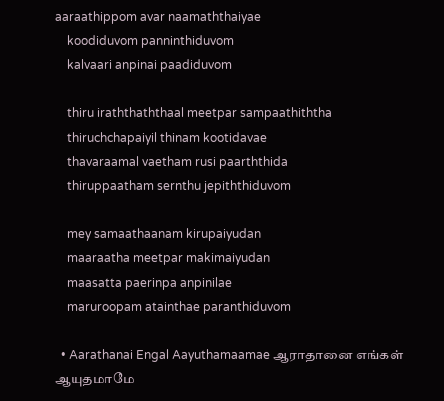aaraathippom avar naamaththaiyae
    koodiduvom panninthiduvom
    kalvaari anpinai paadiduvom

    thiru iraththaththaal meetpar sampaathiththa
    thiruchchapaiyil thinam kootidavae
    thavaraamal vaetham rusi paarththida
    thiruppaatham sernthu jepiththiduvom

    mey samaathaanam kirupaiyudan
    maaraatha meetpar makimaiyudan
    maasatta paerinpa anpinilae
    maruroopam atainthae paranthiduvom

  • Aarathanai Engal Aayuthamaamae ஆராதானை எங்கள் ஆயுதமாமே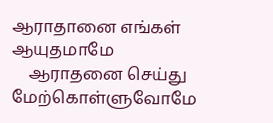ஆராதானை எங்கள் ஆயுதமாமே
    ஆராதனை செய்து மேற்கொள்ளுவோமே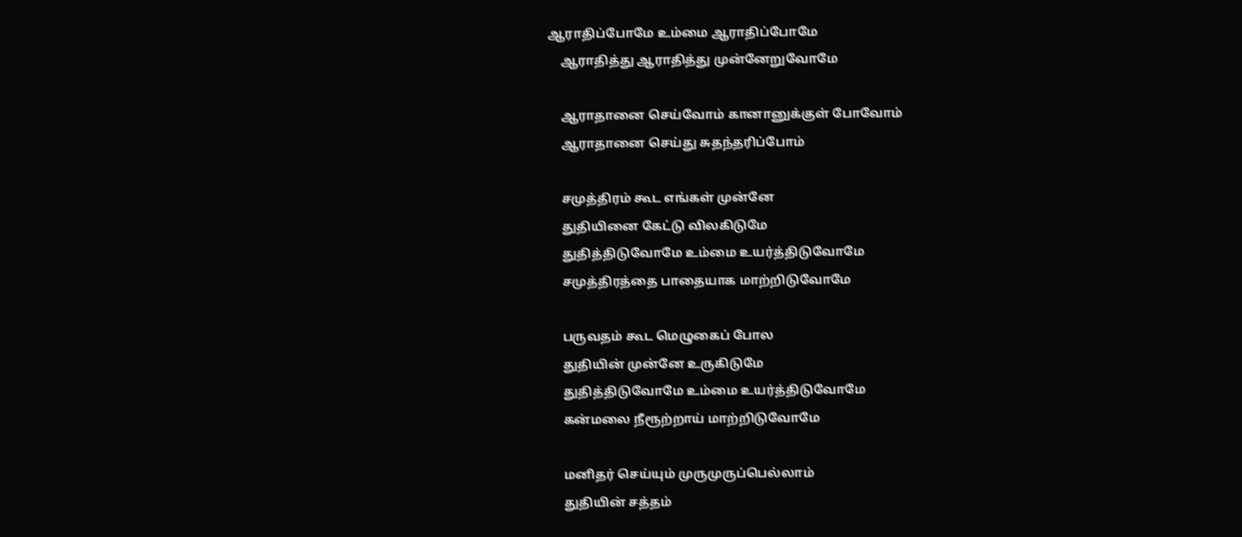ஆராதிப்போமே உம்மை ஆராதிப்போமே
    ஆராதித்து ஆராதித்து முன்னேறுவோமே

    ஆராதானை செய்வோம் கானானுக்குள் போவோம்
    ஆராதானை செய்து சுதந்தரிப்போம்

    சமுத்திரம் கூட எங்கள் முன்னே
    துதியினை கேட்டு விலகிடுமே
    துதித்திடுவோமே உம்மை உயர்த்திடுவோமே
    சமுத்திரத்தை பாதையாக மாற்றிடுவோமே

    பருவதம் கூட மெழுகைப் போல
    துதியின் முன்னே உருகிடுமே
    துதித்திடுவோமே உம்மை உயர்த்திடுவோமே
    கன்மலை நீரூற்றாய் மாற்றிடுவோமே

    மனிதர் செய்யும் முருமுருப்பெல்லாம்
    துதியின் சத்தம்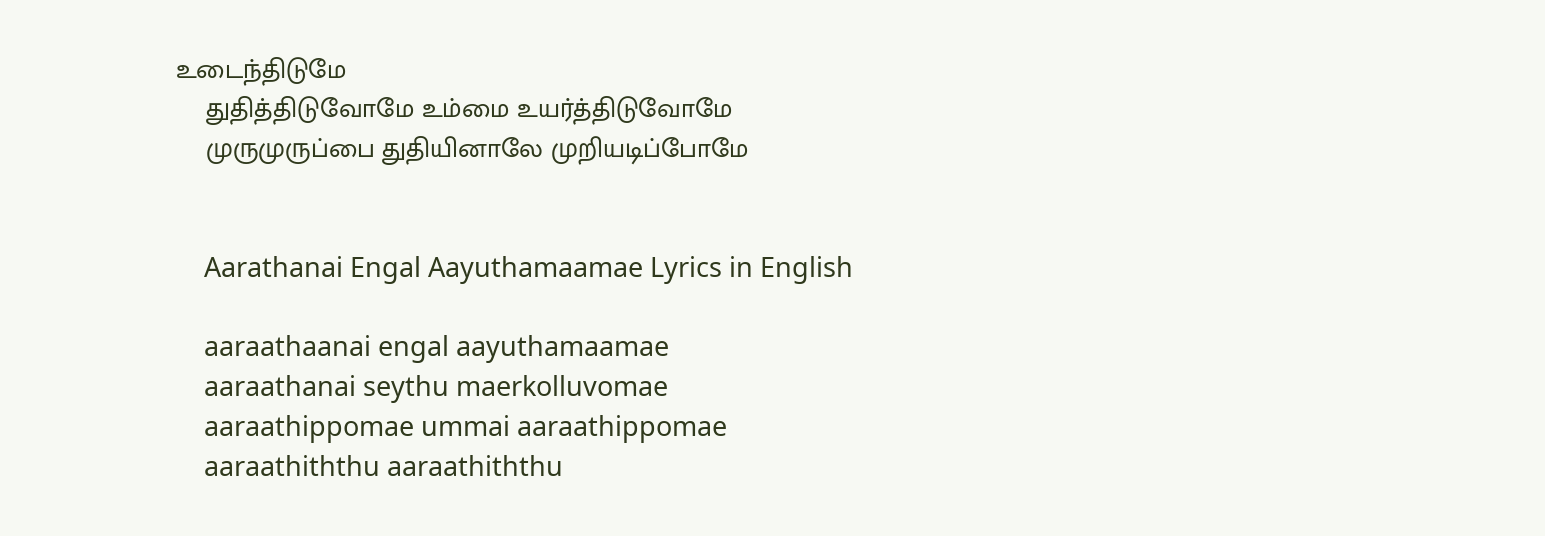உடைந்திடுமே
    துதித்திடுவோமே உம்மை உயர்த்திடுவோமே
    முருமுருப்பை துதியினாலே முறியடிப்போமே


    Aarathanai Engal Aayuthamaamae Lyrics in English

    aaraathaanai engal aayuthamaamae
    aaraathanai seythu maerkolluvomae
    aaraathippomae ummai aaraathippomae
    aaraathiththu aaraathiththu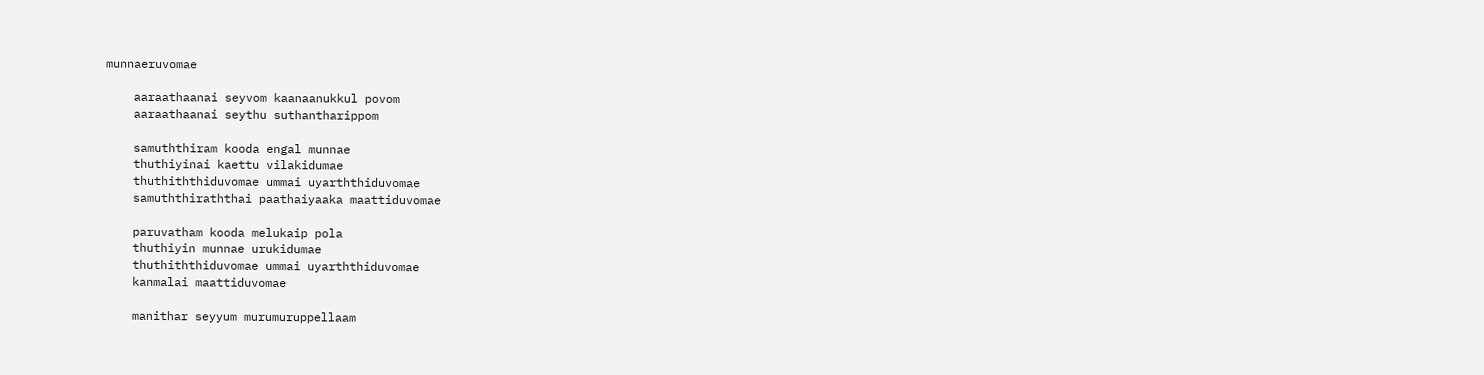munnaeruvomae

    aaraathaanai seyvom kaanaanukkul povom
    aaraathaanai seythu suthantharippom

    samuththiram kooda engal munnae
    thuthiyinai kaettu vilakidumae
    thuthiththiduvomae ummai uyarththiduvomae
    samuththiraththai paathaiyaaka maattiduvomae

    paruvatham kooda melukaip pola
    thuthiyin munnae urukidumae
    thuthiththiduvomae ummai uyarththiduvomae
    kanmalai maattiduvomae

    manithar seyyum murumuruppellaam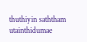thuthiyin saththam utainthidumae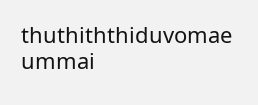thuthiththiduvomae ummai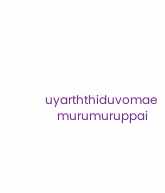uyarththiduvomae
    murumuruppai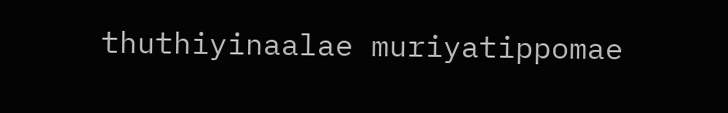thuthiyinaalae muriyatippomae